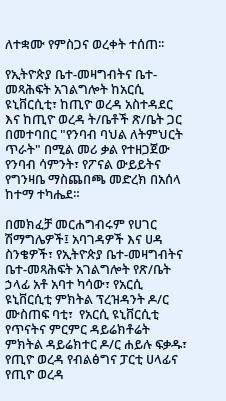ለተቋሙ የምስጋና ወረቀት ተሰጠ፡፡

የኢትዮጵያ ቤተ-መዛግብትና ቤተ-መጻሕፍት አገልግሎት ከአርሲ ዩኒቨርሲቲ፣ ከጢዮ ወረዳ አስተዳደር እና ከጢዮ ወረዳ ት/ቤቶች ጽ/ቤት ጋር በመተባበር "የንባብ ባህል ለትምህርት ጥራት" በሚል መሪ ቃል የተዘጋጀው የንባብ ሳምንት፣ የፖናል ውይይትና የግንዛቤ ማስጨበጫ መድረክ በአሰላ ከተማ ተካሔደ።

በመክፈቻ መርሐግብሩም የሀገር ሽማግሌዎች፤ አባገዳዎች እና ሀዳ ስንቄዎች፣ የኢትዮጵያ ቤተ-መዛግብትና ቤተ-መጻሕፍት አገልግሎት የጽ/ቤት ኃላፊ አቶ አባተ ካሳው፣ የአርሲ ዩኒቨርሲቲ ምክትል ፕረዝዳንት ዶ/ር ሙስጠፍ ባቲ፣  የአርሲ ዩኒቨርሲቲ  የጥናትና ምርምር ዳይሬክቶሬት ምክትል ዳይሬክተር ዶ/ር ሐይሉ ፍቃዱ፣ የጢዮ ወረዳ የብልፅግና ፓርቲ ሀላፊና የጢዮ ወረዳ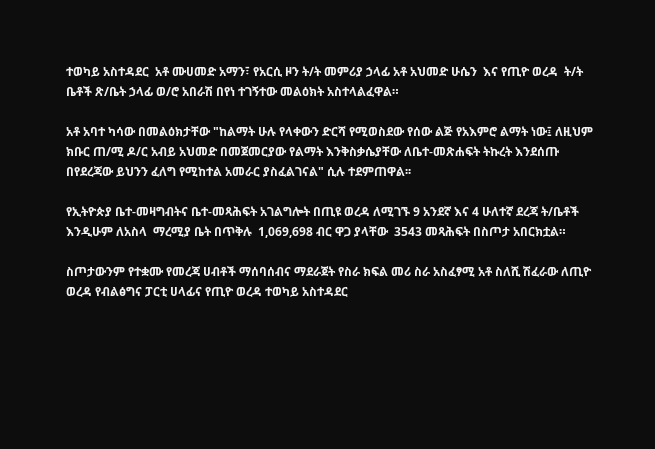ተወካይ አስተዳደር  አቶ ሙሀመድ አማን፣ የአርሲ ዞን ት/ት መምሪያ ኃላፊ አቶ አህመድ ሁሴን  እና የጢዮ ወረዳ  ት/ት ቤቶች ጽ/ቤት ኃላፊ ወ/ሮ አበራሽ በየነ ተገኝተው መልዕክት አስተላልፈዋል።

አቶ አባተ ካሳው በመልዕክታቸው "ከልማት ሁሉ የላቀውን ድርሻ የሚወስደው የሰው ልጅ የአእምሮ ልማት ነው፤ ለዚህም ክቡር ጠ/ሚ ዶ/ር አብይ አህመድ በመጀመርያው የልማት እንቅስቃሴያቸው ለቤተ-መጽሐፍት ትኩረት እንደሰጡ በየደረጃው ይህንን ፈለግ የሚከተል አመራር ያስፈልገናል" ሲሉ ተደምጠዋል፡፡

የኢትዮጵያ ቤተ-መዛግብትና ቤተ-መጻሕፍት አገልግሎት በጢዩ ወረዳ ለሚገኙ 9 አንደኛ እና 4 ሁለተኛ ደረጃ ት/ቤቶች እንዲሁም ለአስላ  ማረሚያ ቤት በጥቅሉ  1,069,698 ብር ዋጋ ያላቸው  3543 መጻሕፍት በስጦታ አበርክቷል።

ስጦታውንም የተቋሙ የመረጃ ሀብቶች ማሰባሰብና ማደራጀት የስራ ክፍል መሪ ስራ አስፈፃሚ አቶ ስለሺ ሽፈራው ለጢዮ ወረዳ የብልፅግና ፓርቲ ሀላፊና የጢዮ ወረዳ ተወካይ አስተዳደር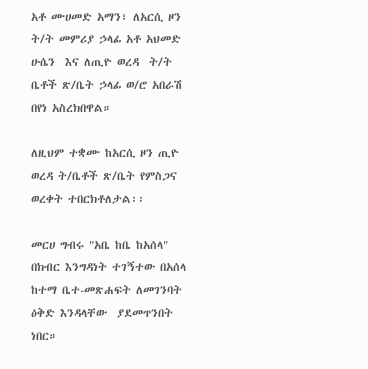አቶ ሙሀመድ አማን፣ ለአርሲ ዞን ት/ት መምሪያ ኃላፊ አቶ አህመድ ሁሴን  እና ለጢዮ ወረዳ  ት/ት ቤቶች ጽ/ቤት ኃላፊ ወ/ሮ አበራሽ በየነ አስረክበዋል።

ለዚህም ተቋሙ ከአርሲ ዞን ጢዮ ወረዳ ት/ቤቶች ጽ/ቤት የምስጋና ወረቀት ተበርክቶለታል፡፡

መርሀ ግብሩ "አቤ ከቤ ከአሰላ" በክብር እንግዳነት ተገኝተው በአሰላ ከተማ ቤተ-መጽሐፍት ለመገንባት ዕቅድ እንዳላቸው  ያደመጥንበት ነበር።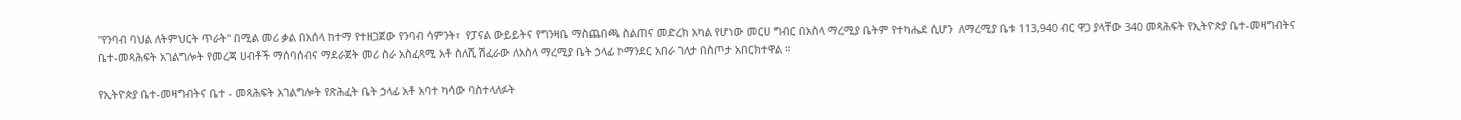"የንባብ ባህል ለትምህርት ጥራት" በሚል መሪ ቃል በአሰላ ከተማ የተዘጋጀው የንባብ ሳምንት፣  የፓናል ውይይትና የግንዛቤ ማስጨበጫ ስልጠና መድረክ አካል የሆነው መርሀ ግብር በአስላ ማረሚያ ቤትም የተካሔደ ሲሆን  ለማረሚያ ቤቱ 113,940 ብር ዋጋ ያላቸው 340 መጻሕፍት የኢትዮጵያ ቤተ-መዛግብትና ቤተ-መጻሕፍት አገልግሎት የመረጃ ሀብቶች ማሰባሰብና ማደራጀት መሪ ስራ አስፈጻሚ አቶ ስለሺ ሽፈራው ለአስላ ማረሚያ ቤት ኃላፊ ኮማንደር አበራ ገለታ በስጦታ አበርክተዋል ።

የኢትዮጵያ ቤተ-መዛግብትና ቤተ - መጻሕፍት አገልግሎት የጽሕፈት ቤት ኃላፊ አቶ አባተ ካሳው ባስተላለፉት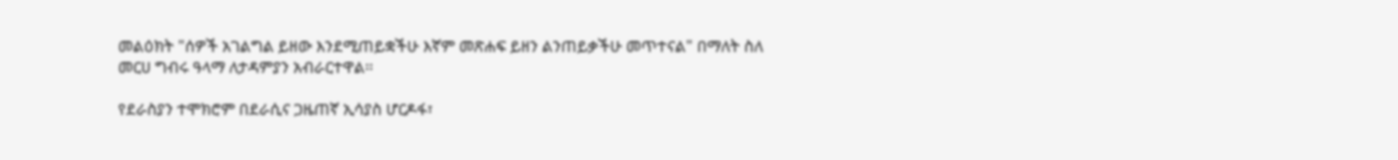መልዕክት "ሰዎች አገልግል ይዘው እንደሚጠይቋችሁ እኛም መጽሐፍ ይዘን ልንጠይቃችሁ መጥተናል" በማለት ስለ መርሀ ግብሩ ዓላማ ለታዳምያን አብራርተዋል፡፡

የደራስያን ተሞክሮም በደራሲና ጋዜጠኛ ኢሳያስ ሆርዶፋ፣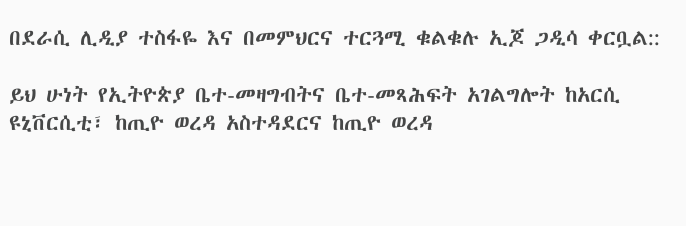በደራሲ ሊዲያ ተስፋዬ እና በመምህርና ተርጓሚ ቁልቁሉ ኢጆ ጋዲሳ ቀርቧል::

ይህ ሁነት የኢትዮጵያ ቤተ-መዛግብትና ቤተ-መጻሕፍት አገልግሎት ከአርሲ ዩኒቨርሲቲ፣ ከጢዮ ወረዳ አስተዳደርና ከጢዮ ወረዳ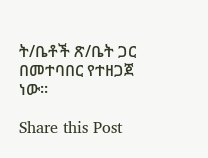ት/ቤቶች ጽ/ቤት ጋር በመተባበር የተዘጋጀ ነው።

Share this Post